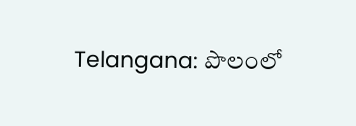Telangana: పొలంలో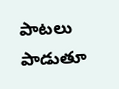పాటలు పాడుతూ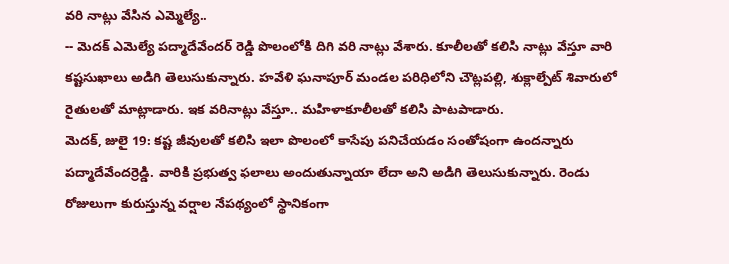వరి నాట్లు వేసిన ఎమ్మెల్యే..
-- మెదక్ ఎమెల్యే పద్మాదేవేందర్ రెడ్డి పొలంలోకి దిగి వరి నాట్లు వేశారు. కూలీలతో కలిసి నాట్లు వేస్తూ వారి కష్టసుఖాలు అడిగి తెలుసుకున్నారు. హవేళి ఘనాపూర్ మండల పరిధిలోని చౌట్లపల్లి, శుక్లాల్పేట్ శివారులో రైతులతో మాట్లాడారు. ఇక వరినాట్లు వేస్తూ.. మహిళాకూలీలతో కలిసి పాటపాడారు.
మెదక్, జులై 19: కష్ట జీవులతో కలిసి ఇలా పొలంలో కాసేపు పనిచేయడం సంతోషంగా ఉందన్నారు పద్మాదేవేందర్రెడ్డి. వారికి ప్రభుత్వ ఫలాలు అందుతున్నాయా లేదా అని అడిగి తెలుసుకున్నారు. రెండు రోజులుగా కురుస్తున్న వర్షాల నేపథ్యంలో స్థానికంగా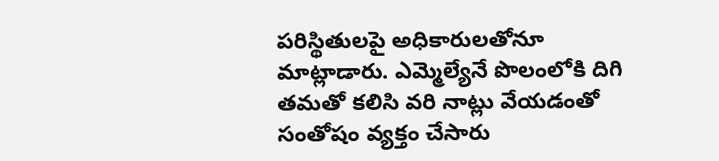పరిస్థితులపై అధికారులతోనూ మాట్లాడారు. ఎమ్మెల్యేనే పొలంలోకి దిగి తమతో కలిసి వరి నాట్లు వేయడంతో సంతోషం వ్యక్తం చేసారు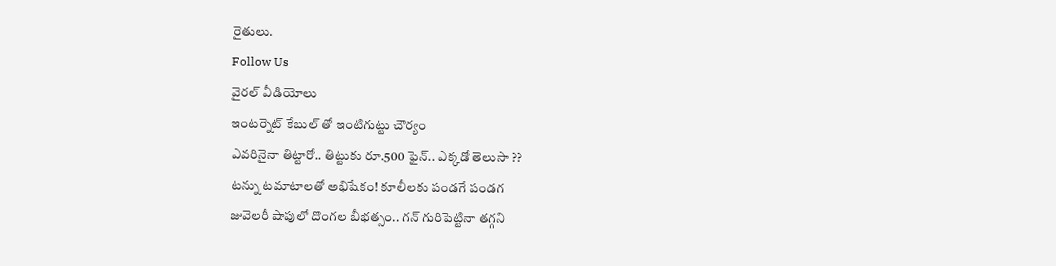రైతులు.
Follow Us
వైరల్ వీడియోలు
ఇంటర్నెట్ కేబుల్ తో ఇంటిగుట్టు చౌర్యం
ఎవరినైనా తిట్టారో.. తిట్టుకు రూ.500 ఫైన్.. ఎక్కడో తెలుసా ??
టన్ను టమాటాలతో అభిషేకం! కూలీలకు పండగే పండగ
జువెలరీ షాపులో దొంగల బీభత్సం.. గన్ గురిపెట్టినా తగ్గని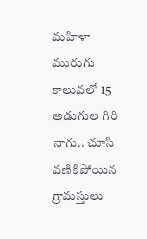మహిళా
మురుగు కాలువలో 15 అడుగుల గిరి నాగు.. చూసి వణికిపోయిన గ్రామస్తులు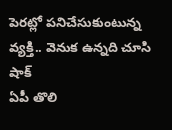పెరట్లో పనిచేసుకుంటున్న వ్యక్తి.. వెనుక ఉన్నది చూసి షాక్
ఏపీ తొలి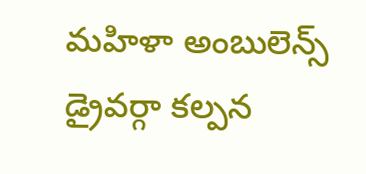మహిళా అంబులెన్స్ డ్రైవర్గా కల్పన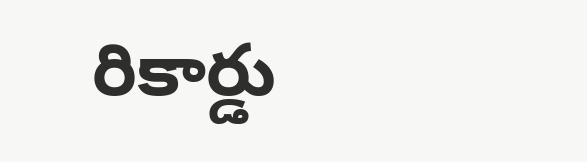రికార్డు